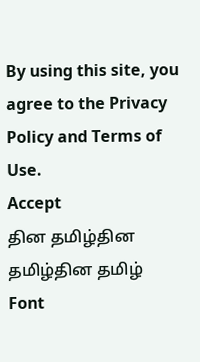By using this site, you agree to the Privacy Policy and Terms of Use.
Accept
தின தமிழ்தின தமிழ்தின தமிழ்
Font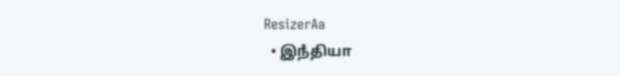ResizerAa
  • இநஂதியா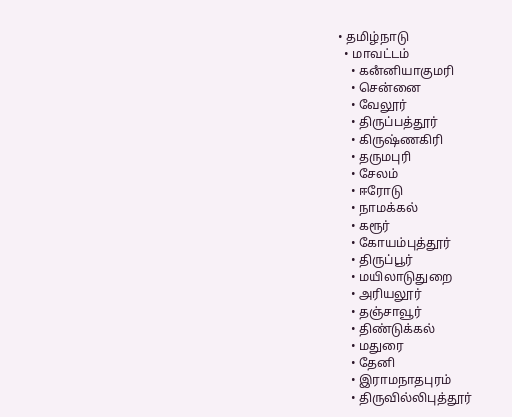• தமிழ்நாடு
  • மாவட்டம்
    • கனஂனியாகுமரி
    • சென்னை
    • வேலூர்
    • திருப்பத்தூர்
    • கிருஷ்ணகிரி
    • தருமபுரி
    • சேலம்
    • ஈரோடு
    • நாமக்கல்
    • கரூர்
    • கோயம்புத்தூர்
    • திருப்பூர்
    • மயிலாடுதுறை
    • அரியலூர்
    • தஞ்சாவூர்
    • திண்டுக்கல்
    • மதுரை
    • தேனி
    • இராமநாதபுரம்
    • திருவில்லிபுத்தூர்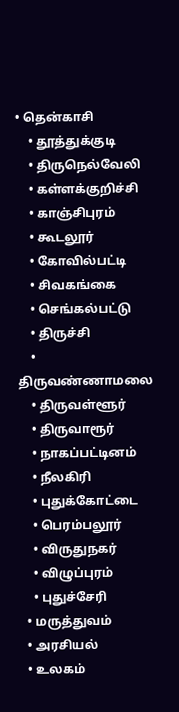• தென்காசி
    • தூத்துக்குடி
    • திருநெல்வேலி
    • கள்ளக்குறிச்சி
    • காஞ்சிபுரம்
    • கூடலூர்
    • கோவில்பட்டி
    • சிவகங்கை
    • செங்கல்பட்டு
    • திருச்சி
    • திருவண்ணாமலை
    • திருவள்ளூர்
    • திருவாரூர்
    • நாகப்பட்டினம்
    • நீலகிரி
    • புதுக்கோட்டை
    • பெரம்பலூர்
    • விருதுநகர்
    • விழுப்புரம்
    • புதுச்சேரி
  • மருத்துவம்
  • அரசியல்
  • உலகம்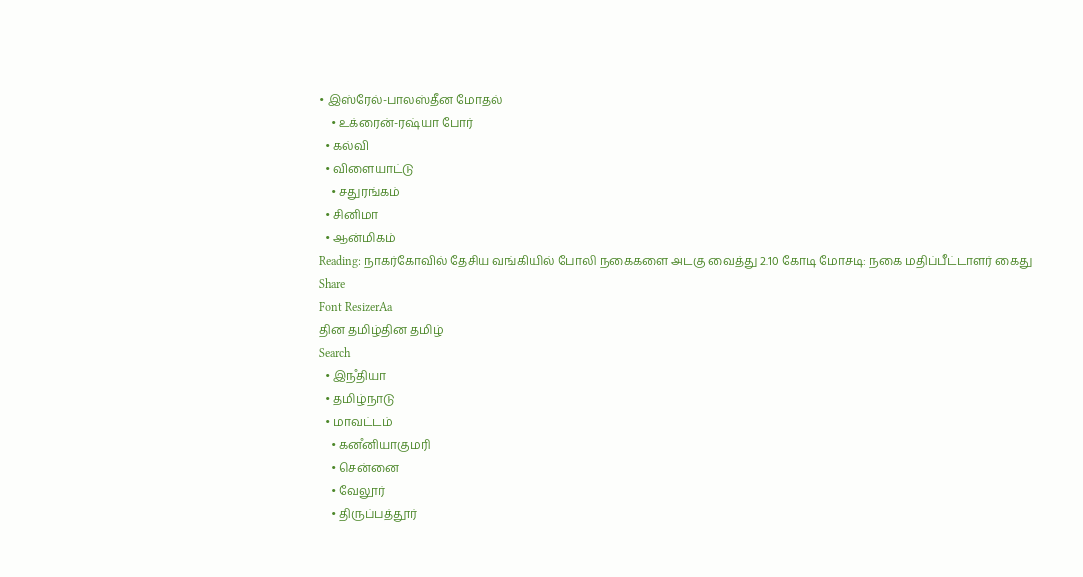• இஸ்ரேல்-பாலஸ்தீன மோதல்
    • உக்ரைன்-ரஷ்யா போர்
  • கல்வி
  • விளையாட்டு
    • சதுரங்கம்
  • சினிமா
  • ஆன்மிகம்
Reading: நாகர்கோவில் தேசிய வங்கியில் போலி நகைகளை அடகு வைத்து 2.10 கோடி மோசடி: நகை மதிப்பீட்டாளர் கைது
Share
Font ResizerAa
தின தமிழ்தின தமிழ்
Search
  • இநஂதியா
  • தமிழ்நாடு
  • மாவட்டம்
    • கனஂனியாகுமரி
    • சென்னை
    • வேலூர்
    • திருப்பத்தூர்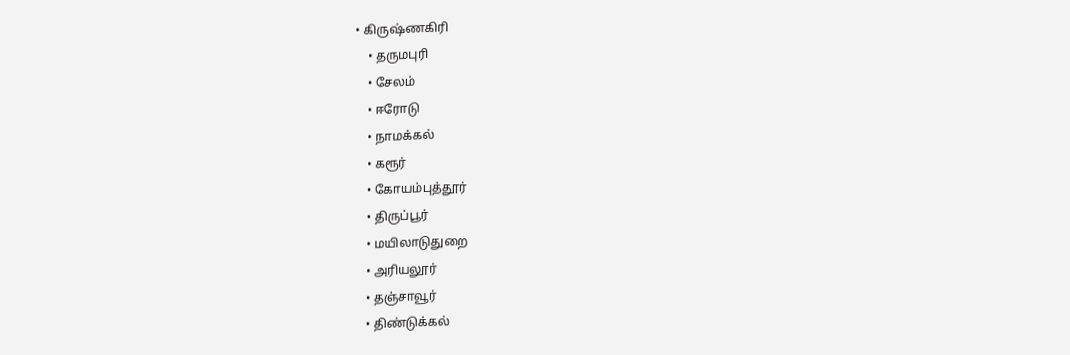• கிருஷ்ணகிரி
    • தருமபுரி
    • சேலம்
    • ஈரோடு
    • நாமக்கல்
    • கரூர்
    • கோயம்புத்தூர்
    • திருப்பூர்
    • மயிலாடுதுறை
    • அரியலூர்
    • தஞ்சாவூர்
    • திண்டுக்கல்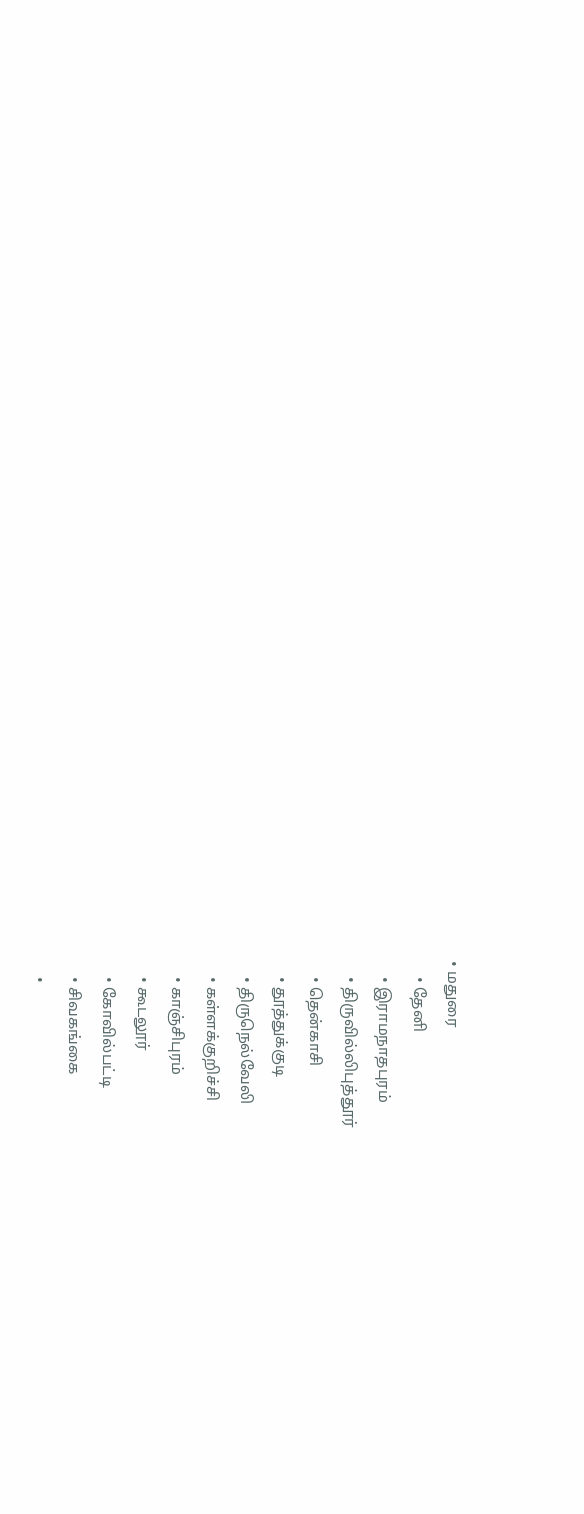• மதுரை
    • தேனி
    • இராமநாதபுரம்
    • திருவில்லிபுத்தூர்
    • தென்காசி
    • தூத்துக்குடி
    • திருநெல்வேலி
    • கள்ளக்குறிச்சி
    • காஞ்சிபுரம்
    • கூடலூர்
    • கோவில்பட்டி
    • சிவகங்கை
    •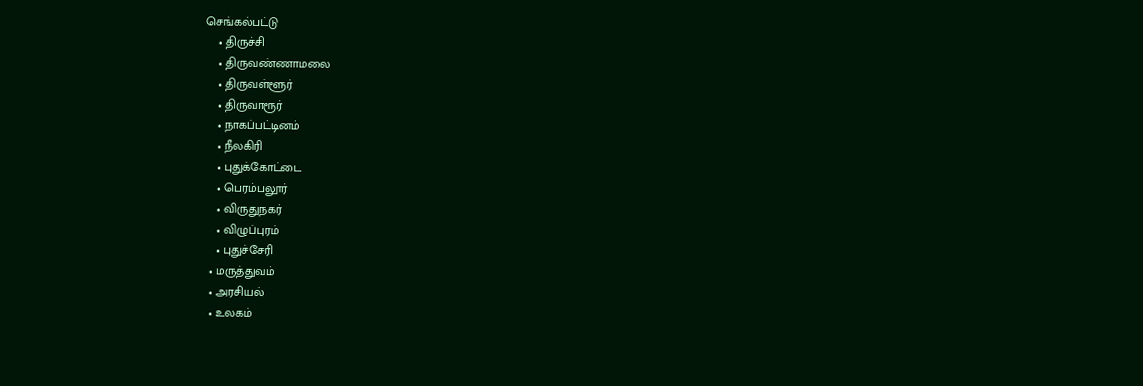செங்கல்பட்டு
    • திருச்சி
    • திருவண்ணாமலை
    • திருவள்ளூர்
    • திருவாரூர்
    • நாகப்பட்டினம்
    • நீலகிரி
    • புதுக்கோட்டை
    • பெரம்பலூர்
    • விருதுநகர்
    • விழுப்புரம்
    • புதுச்சேரி
  • மருத்துவம்
  • அரசியல்
  • உலகம்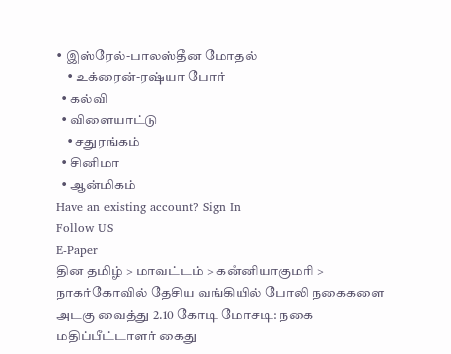• இஸ்ரேல்-பாலஸ்தீன மோதல்
    • உக்ரைன்-ரஷ்யா போர்
  • கல்வி
  • விளையாட்டு
    • சதுரங்கம்
  • சினிமா
  • ஆன்மிகம்
Have an existing account? Sign In
Follow US
E-Paper
தின தமிழ் > மாவட்டம் > கனஂனியாகுமரி > நாகர்கோவில் தேசிய வங்கியில் போலி நகைகளை அடகு வைத்து 2.10 கோடி மோசடி: நகை மதிப்பீட்டாளர் கைது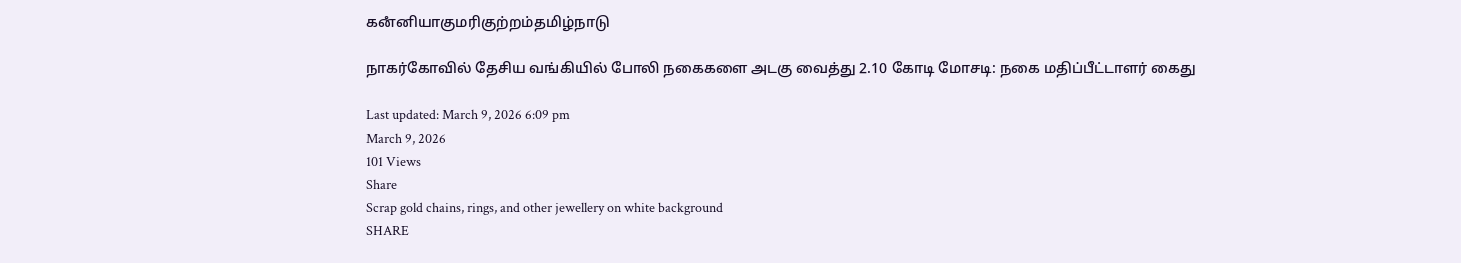கனஂனியாகுமரிகுற்றம்தமிழ்நாடு

நாகர்கோவில் தேசிய வங்கியில் போலி நகைகளை அடகு வைத்து 2.10 கோடி மோசடி: நகை மதிப்பீட்டாளர் கைது

Last updated: March 9, 2026 6:09 pm
March 9, 2026
101 Views
Share
Scrap gold chains, rings, and other jewellery on white background
SHARE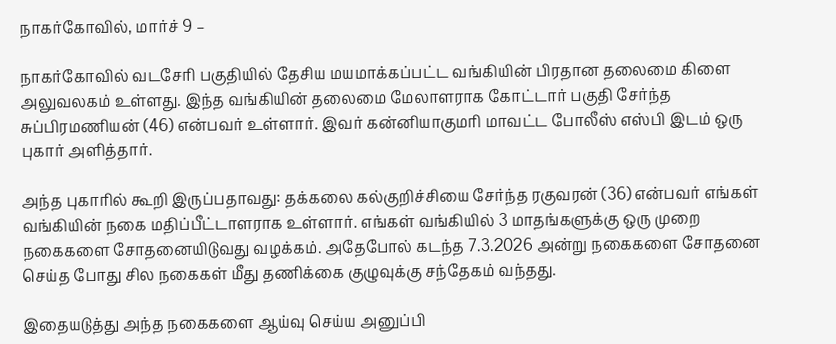நாகர்கோவில், மார்ச் 9 –

நாகர்கோவில் வடசேரி பகுதியில் தேசிய மயமாக்கப்பட்ட வங்கியின் பிரதான தலைமை கிளை அலுவலகம் உள்ளது. இந்த வங்கியின் தலைமை மேலாளராக கோட்டார் பகுதி சேர்ந்த சுப்பிரமணியன் (46) என்பவர் உள்ளார். இவர் கன்னியாகுமரி மாவட்ட போலீஸ் எஸ்பி இடம் ஒரு புகார் அளித்தார்.

அந்த புகாரில் கூறி இருப்பதாவது: தக்கலை கல்குறிச்சியை சேர்ந்த ரகுவரன் (36) என்பவர் எங்கள் வங்கியின் நகை மதிப்பீட்டாளராக உள்ளார். எங்கள் வங்கியில் 3 மாதங்களுக்கு ஒரு முறை நகைகளை சோதனையிடுவது வழக்கம். அதேபோல் கடந்த 7.3.2026 அன்று நகைகளை சோதனை செய்த போது சில நகைகள் மீது தணிக்கை குழுவுக்கு சந்தேகம் வந்தது.

இதையடுத்து அந்த நகைகளை ஆய்வு செய்ய அனுப்பி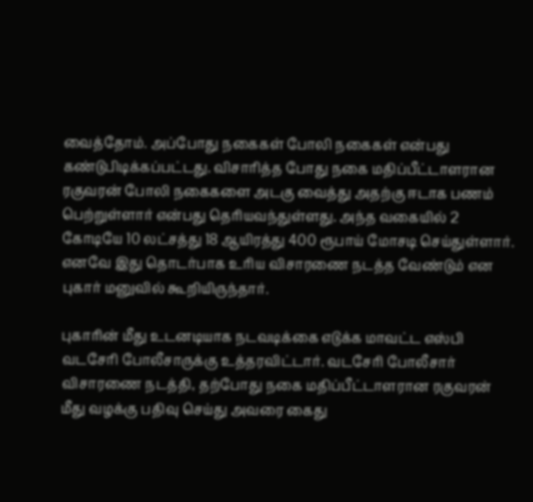வைத்தோம். அப்போது நகைகள் போலி நகைகள் என்பது கண்டுபிடிக்கப்பட்டது. விசாரித்த போது நகை மதிப்பீட்டாளரான ரகுவரன் போலி நகைகளை அடகு வைத்து அதற்கு ஈடாக பணம் பெற்றுள்ளார் என்பது தெரியவந்துள்ளது. அந்த வகையில் 2 கோடியே 10 லட்சத்து 18 ஆயிரத்து 400 ரூபாய் மோசடி செய்துள்ளார். எனவே இது தொடர்பாக உரிய விசாரணை நடத்த வேண்டும் என புகார் மனுவில் கூறியிருந்தார்.

புகாரின் மீது உடனடியாக நடவடிக்கை எடுக்க மாவட்ட எஸ்பி வடசேரி போலீசாருக்கு உத்தரவிட்டார். வடசேரி போலீசார் விசாரணை நடத்தி, தற்போது நகை மதிப்பீட்டாளரான ரகுவரன் மீது வழக்கு பதிவு செய்து அவரை கைது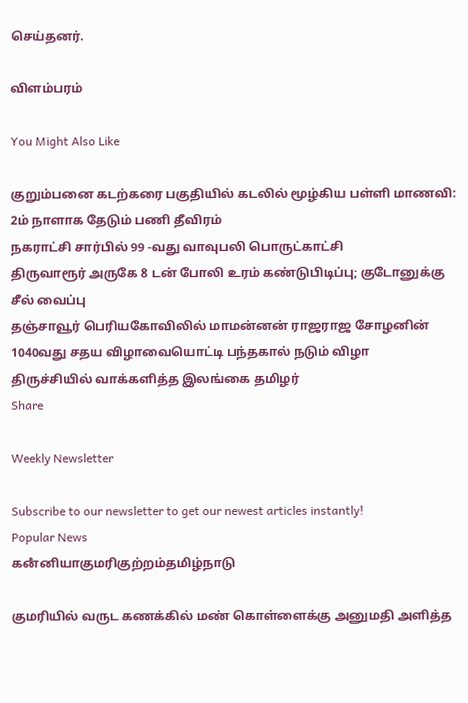செய்தனர்.

விளம்பரம்

You Might Also Like

குறும்பனை கடற்கரை பகுதியில் கடலில் மூழ்கிய பள்ளி மாணவி: 2ம் நாளாக தேடும் பணி தீவிரம்
நகராட்சி சார்பில் 99 -வது வாவுபலி பொருட்காட்சி
திருவாரூர் அருகே 8 டன் போலி உரம் கண்டுபிடிப்பு; குடோனுக்கு சீல் வைப்பு
தஞ்சாவூர் பெரியகோவிலில் மாமன்னன் ராஜராஜ சோழனின் 1040வது சதய விழாவையொட்டி பந்தகால் நடும் விழா
திருச்சியில் வாக்களித்த இலங்கை தமிழர்
Share

Weekly Newsletter

Subscribe to our newsletter to get our newest articles instantly!
Popular News
கனஂனியாகுமரிகுற்றம்தமிழ்நாடு

குமரியில் வருட கணக்கில் மண் கொள்ளைக்கு அனுமதி அளித்த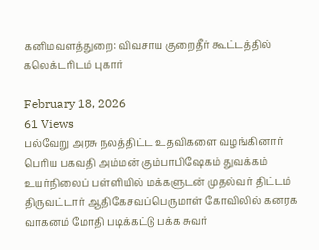கனிமவளத்துறை: விவசாய குறைதீர் கூட்டத்தில் கலெக்டரிடம் புகார்

February 18, 2026
61 Views
பல்வேறு அரசு நலத்திட்ட உதவிகளை வழங்கினார்
பெரிய பகவதி அம்மன் கும்பாபிஷேகம் துவக்கம்
உயர்நிலைப் பள்ளியில் மக்களுடன் முதல்வர் திட்டம்
திருவட்டார் ஆதிகேசவப்பெருமாள் கோவிலில் கனரக வாகனம் மோதி படிக்கட்டு பக்க சுவர்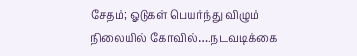சேதம்; ஓடுகள் பெயர்ந்து விழும் நிலையில் கோவில்….நடவடிக்கை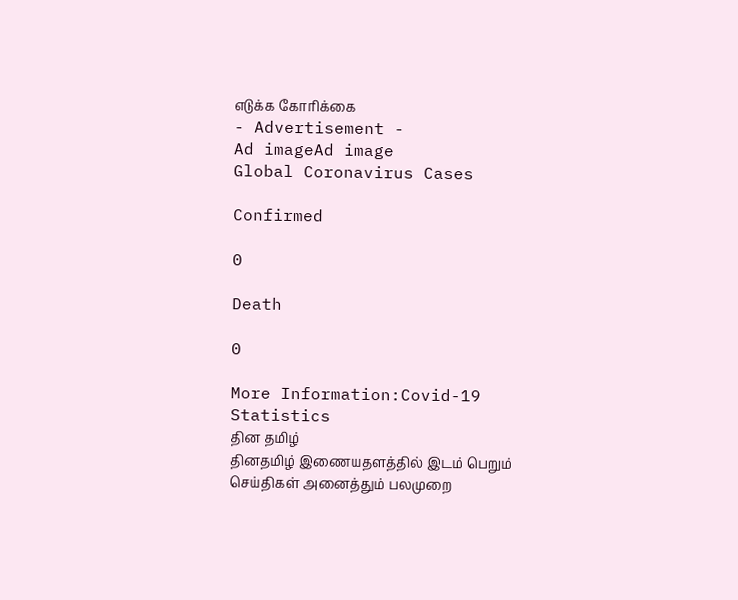எடுக்க கோரிக்கை
- Advertisement -
Ad imageAd image
Global Coronavirus Cases

Confirmed

0

Death

0

More Information:Covid-19 Statistics
தின தமிழ்
தினதமிழ் இணையதளத்தில் இடம் பெறும் செய்திகள் அனைத்தும் பலமுறை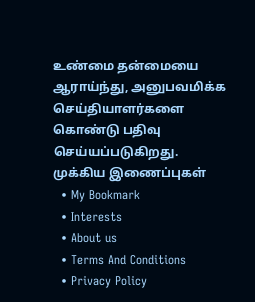உண்மை தன்மையை ஆராய்ந்து, அனுபவமிக்க செய்தியாளர்களை கொண்டு பதிவு செய்யப்படுகிறது.
முக்கிய இணைப்புகள்
  • My Bookmark
  • Interests
  • About us
  • Terms And Conditions
  • Privacy Policy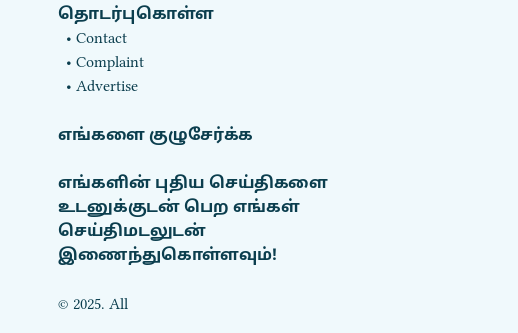தொடர்புகொள்ள
  • Contact
  • Complaint
  • Advertise

எங்களை குழுசேர்க்க

எங்களின் புதிய செய்திகளை உடனுக்குடன் பெற எங்கள் செய்திமடலுடன் இணைந்துகொள்ளவும்!

© 2025. All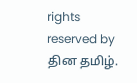rights reserved by தின தமிழ்.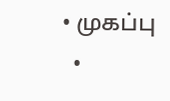• முகப்பு
  •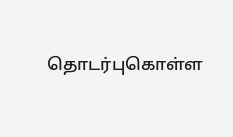தொடர்புகொள்ள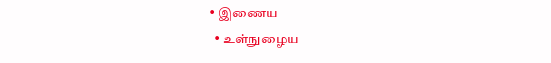• இணைய
  • உள்நுழைய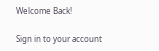Welcome Back!

Sign in to your account